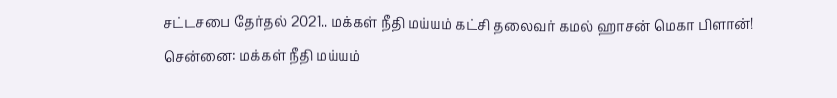சட்டசபை தேர்தல் 2021.. மக்கள் நீதி மய்யம் கட்சி தலைவர் கமல் ஹாசன் மெகா பிளான்!
சென்னை: மக்கள் நீதி மய்யம்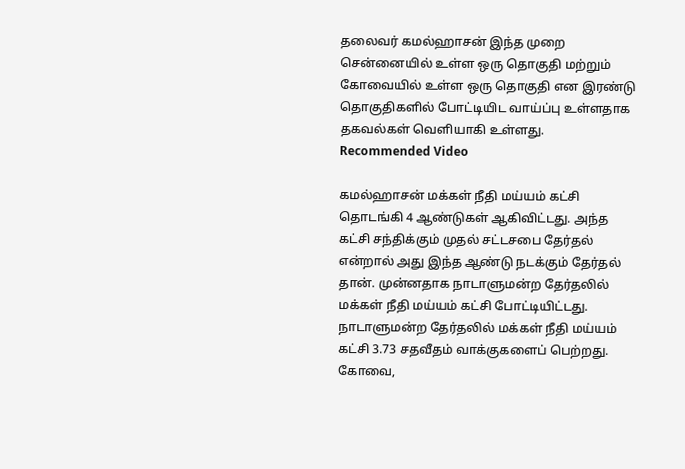தலைவர் கமல்ஹாசன் இந்த முறை சென்னையில் உள்ள ஒரு தொகுதி மற்றும் கோவையில் உள்ள ஒரு தொகுதி என இரண்டு தொகுதிகளில் போட்டியிட வாய்ப்பு உள்ளதாக தகவல்கள் வெளியாகி உள்ளது.
Recommended Video

கமல்ஹாசன் மக்கள் நீதி மய்யம் கட்சி தொடங்கி 4 ஆண்டுகள் ஆகிவிட்டது. அந்த கட்சி சந்திக்கும் முதல் சட்டசபை தேர்தல் என்றால் அது இந்த ஆண்டு நடக்கும் தேர்தல் தான். முன்னதாக நாடாளுமன்ற தேர்தலில் மக்கள் நீதி மய்யம் கட்சி போட்டியிட்டது.
நாடாளுமன்ற தேர்தலில் மக்கள் நீதி மய்யம் கட்சி 3.73 சதவீதம் வாக்குகளைப் பெற்றது. கோவை,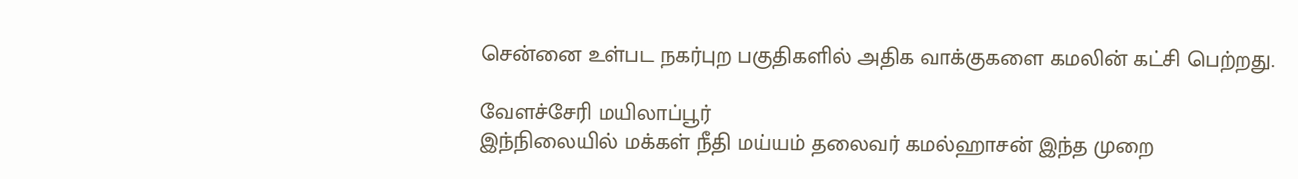சென்னை உள்பட நகர்புற பகுதிகளில் அதிக வாக்குகளை கமலின் கட்சி பெற்றது.

வேளச்சேரி மயிலாப்பூர்
இந்நிலையில் மக்கள் நீதி மய்யம் தலைவர் கமல்ஹாசன் இந்த முறை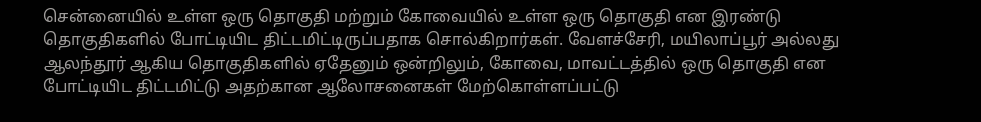சென்னையில் உள்ள ஒரு தொகுதி மற்றும் கோவையில் உள்ள ஒரு தொகுதி என இரண்டு தொகுதிகளில் போட்டியிட திட்டமிட்டிருப்பதாக சொல்கிறார்கள். வேளச்சேரி, மயிலாப்பூர் அல்லது ஆலந்தூர் ஆகிய தொகுதிகளில் ஏதேனும் ஒன்றிலும், கோவை, மாவட்டத்தில் ஒரு தொகுதி என போட்டியிட திட்டமிட்டு அதற்கான ஆலோசனைகள் மேற்கொள்ளப்பட்டு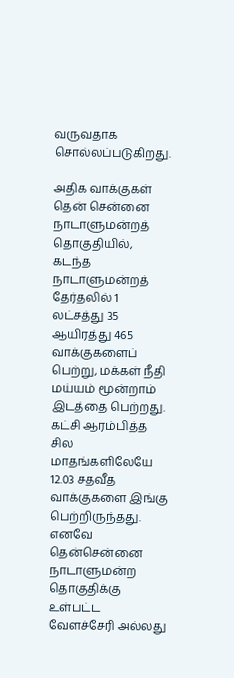வருவதாக சொல்லப்படுகிறது.

அதிக வாக்குகள்
தென் சென்னை நாடாளுமன்றத் தொகுதியில், கடந்த நாடாளுமன்றத் தேர்தலில் 1 லட்சத்து 35 ஆயிரத்து 465 வாக்குகளைப் பெற்று, மக்கள் நீதி மய்யம் மூன்றாம் இடத்தை பெற்றது. கட்சி ஆரம்பித்த சில மாதங்களிலேயே 12.03 சதவீத வாக்குகளை இங்கு பெற்றிருந்தது. எனவே தென்சென்னை நாடாளுமன்ற தொகுதிக்கு உள்பட்ட வேளச்சேரி அல்லது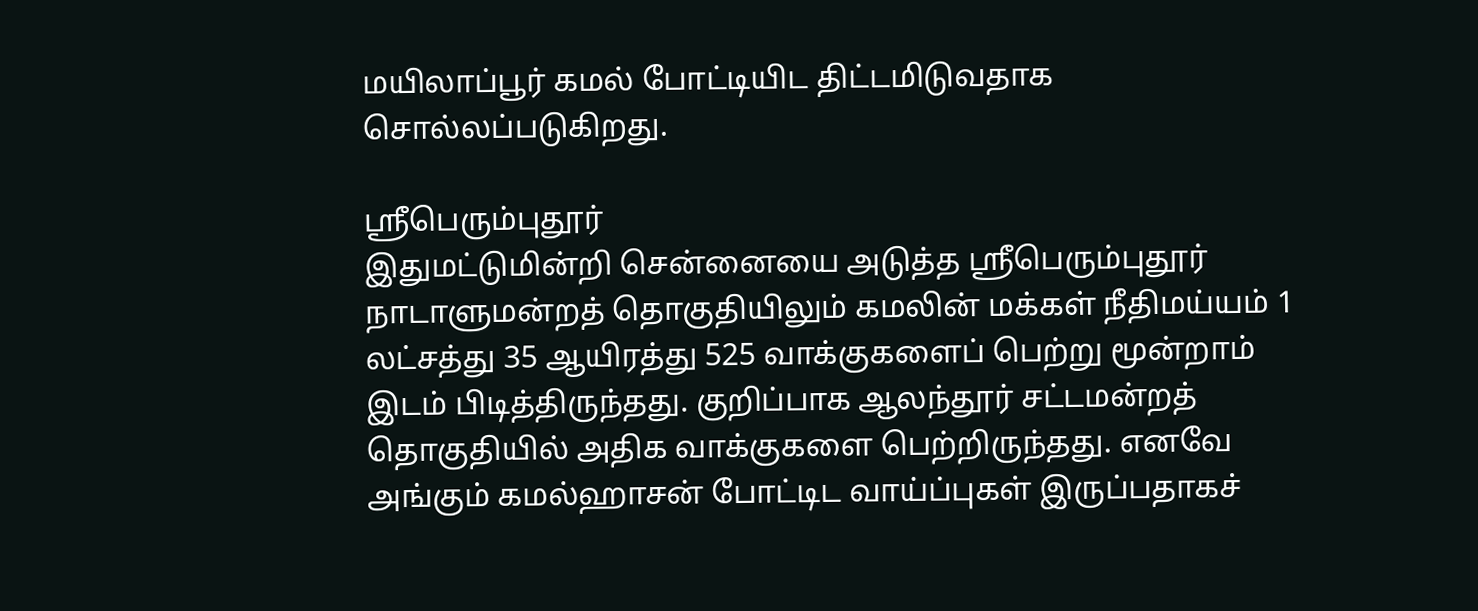மயிலாப்பூர் கமல் போட்டியிட திட்டமிடுவதாக சொல்லப்படுகிறது.

ஸ்ரீபெரும்புதூர்
இதுமட்டுமின்றி சென்னையை அடுத்த ஸ்ரீபெரும்புதூர் நாடாளுமன்றத் தொகுதியிலும் கமலின் மக்கள் நீதிமய்யம் 1 லட்சத்து 35 ஆயிரத்து 525 வாக்குகளைப் பெற்று மூன்றாம் இடம் பிடித்திருந்தது. குறிப்பாக ஆலந்தூர் சட்டமன்றத் தொகுதியில் அதிக வாக்குகளை பெற்றிருந்தது. எனவே அங்கும் கமல்ஹாசன் போட்டிட வாய்ப்புகள் இருப்பதாகச்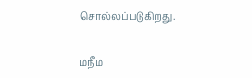சொல்லப்படுகிறது.

மநீம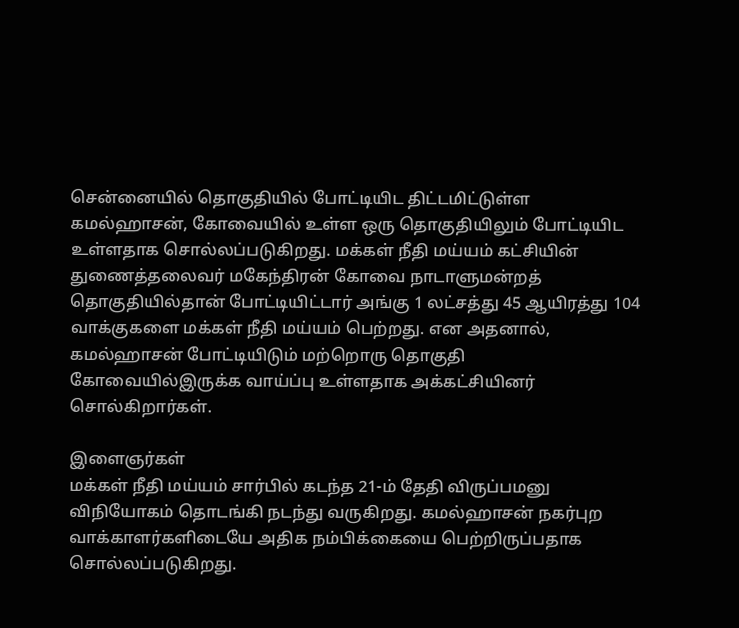சென்னையில் தொகுதியில் போட்டியிட திட்டமிட்டுள்ள கமல்ஹாசன், கோவையில் உள்ள ஒரு தொகுதியிலும் போட்டியிட உள்ளதாக சொல்லப்படுகிறது. மக்கள் நீதி மய்யம் கட்சியின் துணைத்தலைவர் மகேந்திரன் கோவை நாடாளுமன்றத் தொகுதியில்தான் போட்டியிட்டார் அங்கு 1 லட்சத்து 45 ஆயிரத்து 104 வாக்குகளை மக்கள் நீதி மய்யம் பெற்றது. என அதனால், கமல்ஹாசன் போட்டியிடும் மற்றொரு தொகுதி கோவையில்இருக்க வாய்ப்பு உள்ளதாக அக்கட்சியினர் சொல்கிறார்கள்.

இளைஞர்கள்
மக்கள் நீதி மய்யம் சார்பில் கடந்த 21-ம் தேதி விருப்பமனு விநியோகம் தொடங்கி நடந்து வருகிறது. கமல்ஹாசன் நகர்புற வாக்காளர்களிடையே அதிக நம்பிக்கையை பெற்றிருப்பதாக சொல்லப்படுகிறது.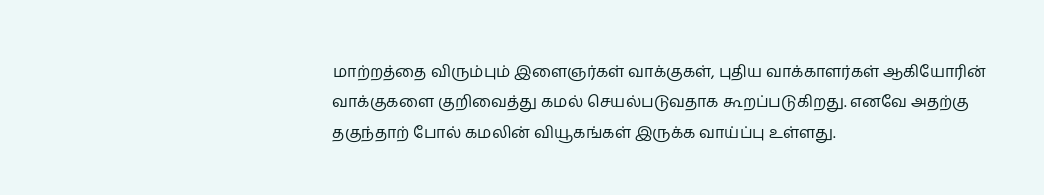மாற்றத்தை விரும்பும் இளைஞர்கள் வாக்குகள், புதிய வாக்காளர்கள் ஆகியோரின் வாக்குகளை குறிவைத்து கமல் செயல்படுவதாக கூறப்படுகிறது. எனவே அதற்கு தகுந்தாற் போல் கமலின் வியூகங்கள் இருக்க வாய்ப்பு உள்ளது.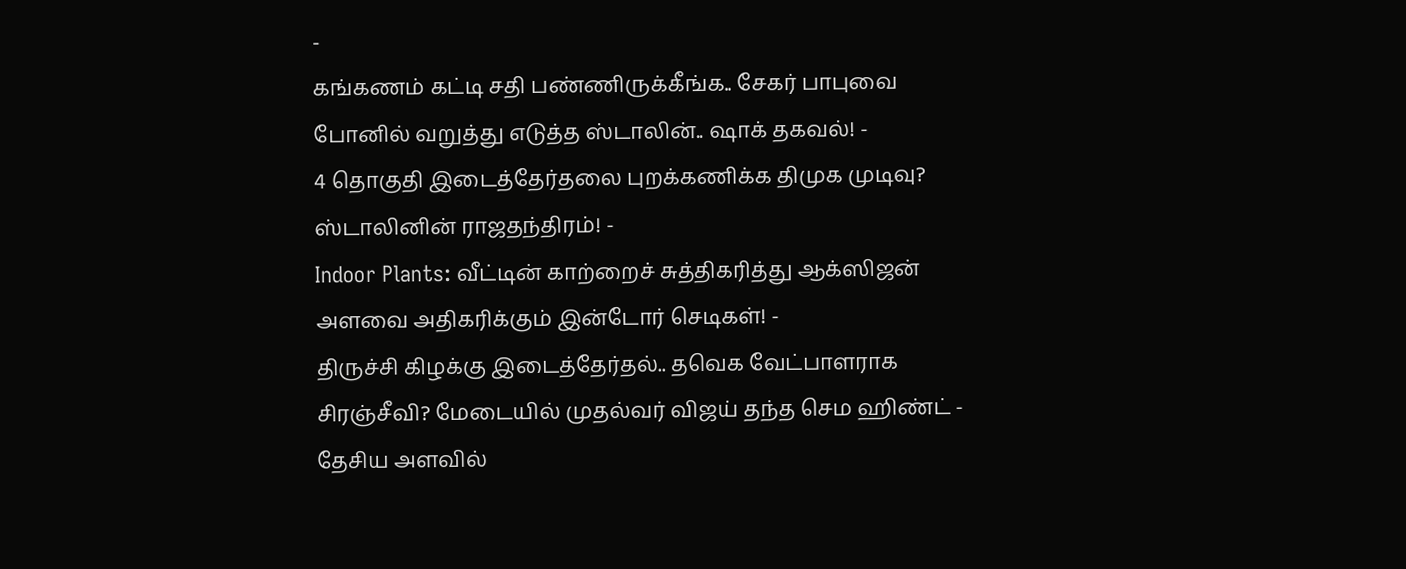-
கங்கணம் கட்டி சதி பண்ணிருக்கீங்க.. சேகர் பாபுவை போனில் வறுத்து எடுத்த ஸ்டாலின்.. ஷாக் தகவல்! -
4 தொகுதி இடைத்தேர்தலை புறக்கணிக்க திமுக முடிவு? ஸ்டாலினின் ராஜதந்திரம்! -
Indoor Plants: வீட்டின் காற்றைச் சுத்திகரித்து ஆக்ஸிஜன் அளவை அதிகரிக்கும் இன்டோர் செடிகள்! -
திருச்சி கிழக்கு இடைத்தேர்தல்.. தவெக வேட்பாளராக சிரஞ்சீவி? மேடையில் முதல்வர் விஜய் தந்த செம ஹிண்ட் -
தேசிய அளவில்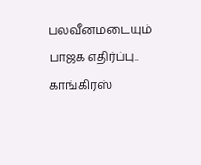பலவீனமடையும் பாஜக எதிர்ப்பு.. காங்கிரஸ்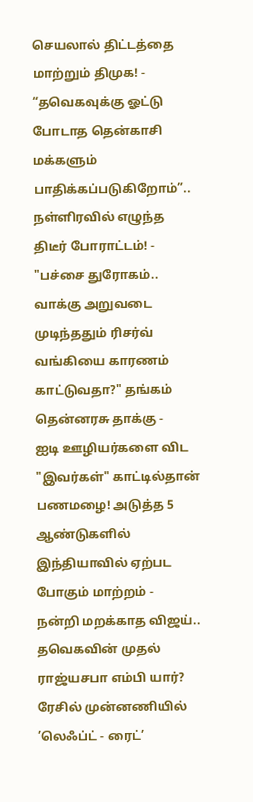செயலால் திட்டத்தை மாற்றும் திமுக! -
“தவெகவுக்கு ஓட்டு போடாத தென்காசி மக்களும் பாதிக்கப்படுகிறோம்”.. நள்ளிரவில் எழுந்த திடீர் போராட்டம்! -
"பச்சை துரோகம்.. வாக்கு அறுவடை முடிந்ததும் ரிசர்வ் வங்கியை காரணம் காட்டுவதா?" தங்கம் தென்னரசு தாக்கு -
ஐடி ஊழியர்களை விட "இவர்கள்" காட்டில்தான் பணமழை! அடுத்த 5 ஆண்டுகளில் இந்தியாவில் ஏற்பட போகும் மாற்றம் -
நன்றி மறக்காத விஜய்.. தவெகவின் முதல் ராஜ்யசபா எம்பி யார்? ரேசில் முன்னணியில் ’லெஃப்ட் - ரைட்’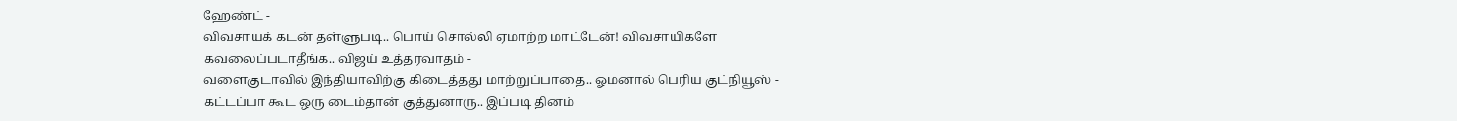ஹேண்ட் -
விவசாயக் கடன் தள்ளுபடி.. பொய் சொல்லி ஏமாற்ற மாட்டேன்! விவசாயிகளே கவலைப்படாதீங்க.. விஜய் உத்தரவாதம் -
வளைகுடாவில் இந்தியாவிற்கு கிடைத்தது மாற்றுப்பாதை.. ஓமனால் பெரிய குட்நியூஸ் -
கட்டப்பா கூட ஒரு டைம்தான் குத்துனாரு.. இப்படி தினம்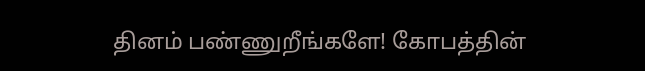தினம் பண்ணுறீங்களே! கோபத்தின்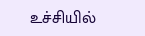உச்சியில்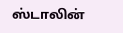ஸ்டாலின்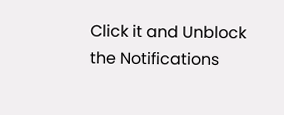Click it and Unblock the Notifications